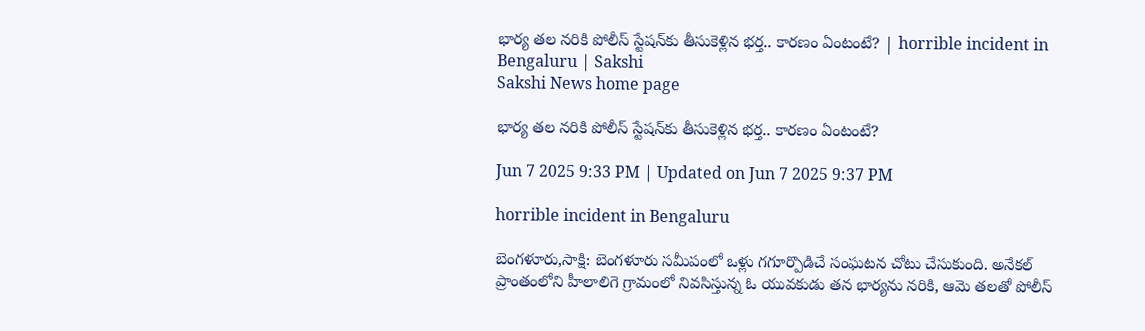భార్య తల నరికి పోలీస్ స్టేషన్‌కు తీసుకెళ్లిన భర్త.. కారణం ఏంటంటే? | horrible incident in Bengaluru | Sakshi
Sakshi News home page

భార్య తల నరికి పోలీస్ స్టేషన్‌కు తీసుకెళ్లిన భర్త.. కారణం ఏంటంటే?

Jun 7 2025 9:33 PM | Updated on Jun 7 2025 9:37 PM

horrible incident in Bengaluru

బెంగళూరు,సాక్షి: బెంగళూరు సమీపంలో ఒళ్లు గ‌గూర్పొడిచే సంఘ‌ట‌న చోటు చేసుకుంది. అనేకల్‌ ప్రాంతంలోని హీలాలిగె గ్రామంలో నివసిస్తున్న ఓ యువకుడు తన భార్యను నరికి, ఆమె తలతో పోలీస్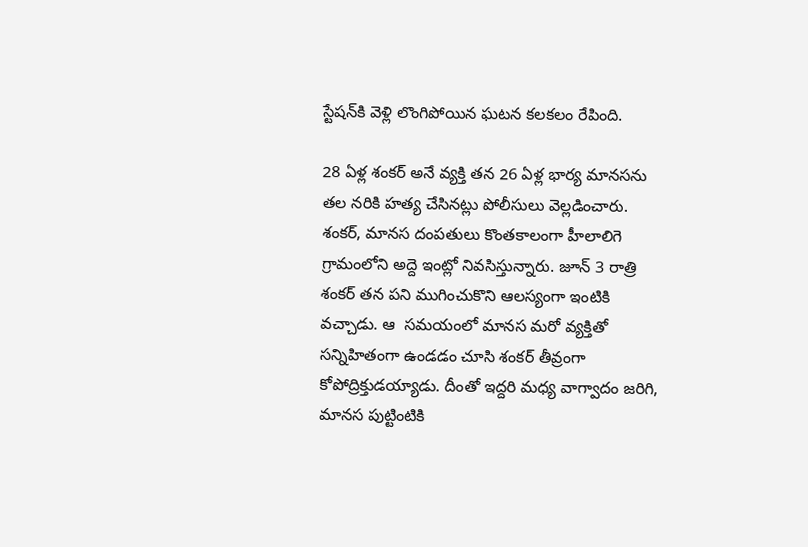స్టేషన్‌కి వెళ్లి లొంగిపోయిన ఘటన కలకలం రేపింది.

28 ఏళ్ల శంకర్ అనే వ్యక్తి తన 26 ఏళ్ల భార్య మానసను తల నరికి హత్య చేసినట్లు పోలీసులు వెల్లడించారు. శంకర్, మానస దంపతులు కొంతకాలంగా హీలాలిగె గ్రామంలోని అద్దె ఇంట్లో నివసిస్తున్నారు. జూన్ 3 రాత్రి శంకర్ తన పని ముగించుకొని ఆలస్యంగా ఇంటికి వచ్చాడు. ఆ  స‌మ‌యంలో మాన‌స మ‌రో వ్య‌క్తితో స‌న్నిహితంగా ఉండ‌డం చూసి శంక‌ర్ తీవ్రంగా కోపోద్రిక్తుడయ్యాడు. దీంతో ఇద్దరి మధ్య వాగ్వాదం జరిగి, మానస పుట్టింటికి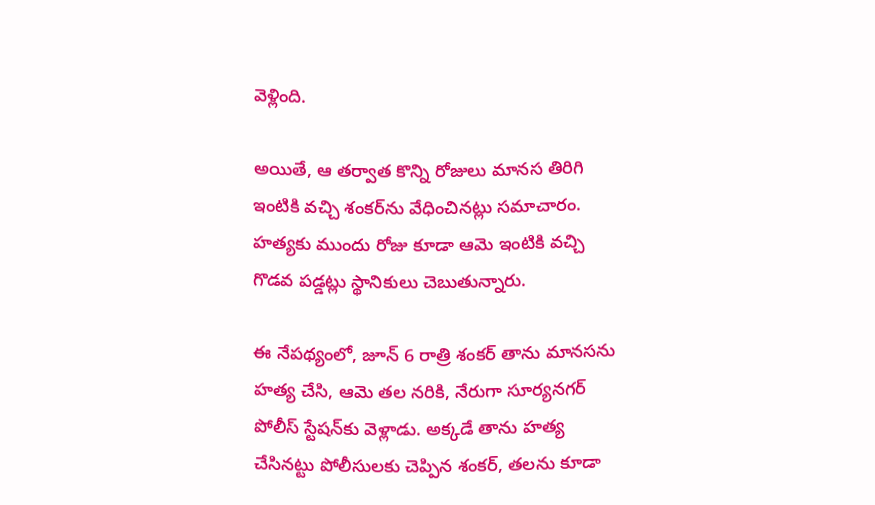వెళ్లింది.

అయితే, ఆ తర్వాత కొన్ని రోజులు మానస తిరిగి ఇంటికి వచ్చి శంకర్‌ను వేధించినట్లు సమాచారం. హత్యకు ముందు రోజు కూడా ఆమె ఇంటికి వచ్చి గొడవ పడ్డట్లు స్థానికులు చెబుతున్నారు.

ఈ నేపథ్యంలో, జూన్ 6 రాత్రి శంకర్ తాను మానసను హత్య చేసి, ఆమె తల నరికి, నేరుగా సూర్యనగర్ పోలీస్ స్టేషన్‌కు వెళ్లాడు. అక్కడే తాను హత్య చేసినట్టు పోలీసులకు చెప్పిన శంకర్, తలను కూడా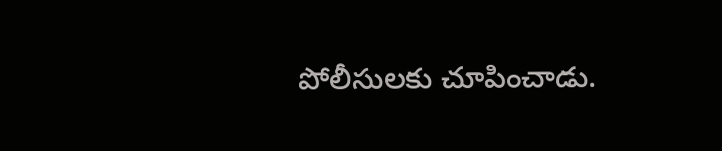పోలీసులకు చూపించాడు.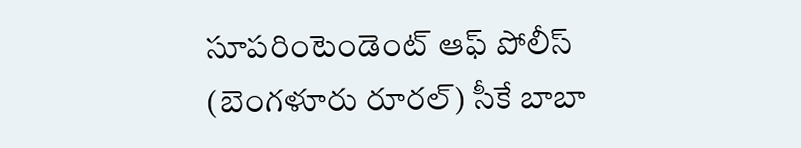సూపరింటెండెంట్ ఆఫ్ పోలీస్ (బెంగళూరు రూరల్) సీకే బాబా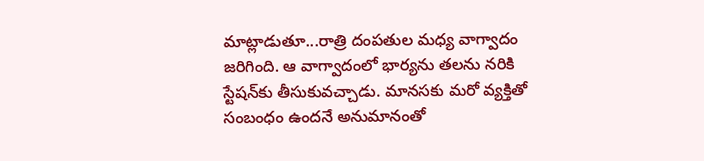మాట్లాడుతూ...రాత్రి దంపతుల మధ్య వాగ్వాదం జ‌రిగింది. ఆ వాగ్వాదంలో భార్య‌ను త‌ల‌ను నరికి స్టేష‌న్‌కు తీసుకువ‌చ్చాడు. మానసకు మరో వ్యక్తితో సంబంధం ఉందనే అనుమానంతో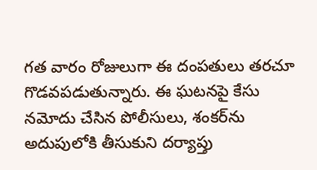గత వారం రోజులుగా ఈ దంపతులు తరచూ గొడవపడుతున్నారు. ఈ ఘటనపై కేసు నమోదు చేసిన పోలీసులు, శంకర్‌ను అదుపులోకి తీసుకుని దర్యాప్తు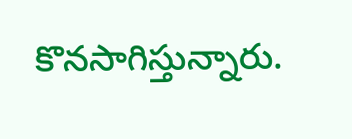కొనసాగిస్తున్నారు.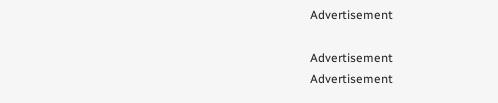Advertisement

Advertisement
Advertisement